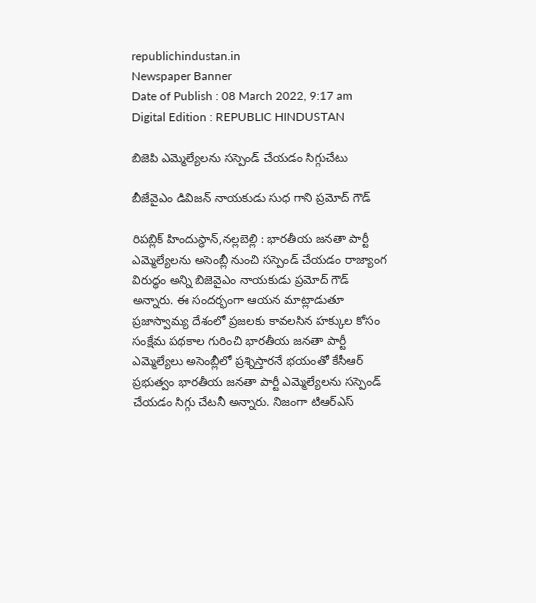republichindustan.in
Newspaper Banner
Date of Publish : 08 March 2022, 9:17 am Digital Edition : REPUBLIC HINDUSTAN

బిజెపి ఎమ్మెల్యేలను సస్పెండ్ చేయడం సిగ్గుచేటు

బీజేవైఎం డివిజన్ నాయకుడు సుధ గాని ప్రమోద్ గౌడ్

రిపబ్లిక్ హిందుస్థాన్,నల్లబెల్లి : భారతీయ జనతా పార్టీ ఎమ్మెల్యేలను అసెంబ్లీ నుంచి సస్పెండ్ చేయడం రాజ్యాంగ విరుద్ధం అన్ని బిజెవైఎం నాయకుడు ప్రమోద్ గౌడ్ అన్నారు. ఈ సందర్భంగా ఆయన మాట్లాడుతూ ప్రజాస్వామ్య దేశంలో ప్రజలకు కావలసిన హక్కుల కోసం సంక్షేమ పథకాల గురించి భారతీయ జనతా పార్టీ ఎమ్మెల్యేలు అసెంబ్లీలో ప్రశ్నిస్తారనే భయంతో కేసీఆర్ ప్రభుత్వం భారతీయ జనతా పార్టీ ఎమ్మెల్యేలను సస్పెండ్ చేయడం సిగ్గు చేటనీ అన్నారు. నిజంగా టిఆర్ఎస్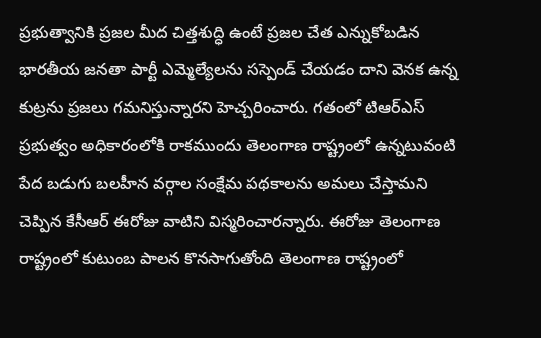ప్రభుత్వానికి ప్రజల మీద చిత్తశుద్ధి ఉంటే ప్రజల చేత ఎన్నుకోబడిన భారతీయ జనతా పార్టీ ఎమ్మెల్యేలను సస్పెండ్ చేయడం దాని వెనక ఉన్న కుట్రను ప్రజలు గమనిస్తున్నారని హెచ్చరించారు. గతంలో టిఆర్ఎస్ ప్రభుత్వం అధికారంలోకి రాకముందు తెలంగాణ రాష్ట్రంలో ఉన్నటువంటి పేద బడుగు బలహీన వర్గాల సంక్షేమ పథకాలను అమలు చేస్తామని చెప్పిన కేసీఆర్ ఈరోజు వాటిని విస్మరించారన్నారు. ఈరోజు తెలంగాణ రాష్ట్రంలో కుటుంబ పాలన కొనసాగుతోంది తెలంగాణ రాష్ట్రంలో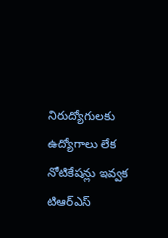నిరుద్యోగులకు ఉద్యోగాలు లేక నోటికేషన్లు ఇవ్వక టిఆర్ఎస్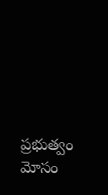ప్రభుత్వం మోసం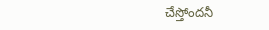చేస్తోందనీ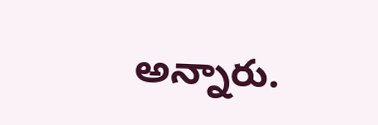అన్నారు.